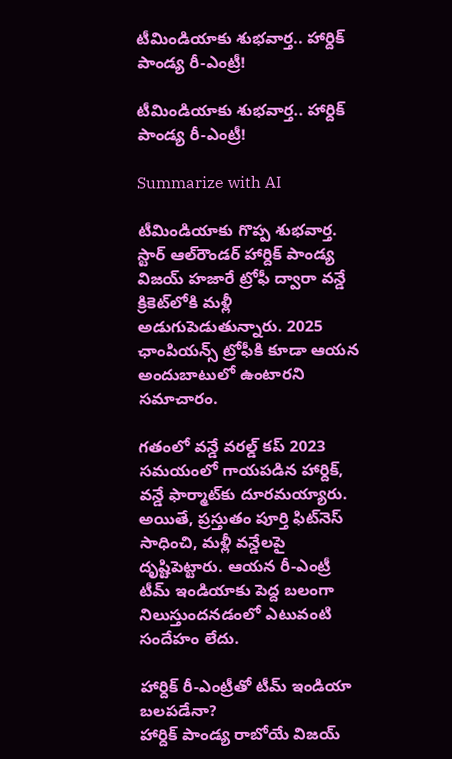టీమిండియాకు శుభవార్త.. హార్దిక్ పాండ్య రీ-ఎంట్రీ!

టీమిండియాకు శుభవార్త.. హార్దిక్ పాండ్య రీ-ఎంట్రీ!

Summarize with AI

టీమిండియాకు గొప్ప శుభ‌వార్త. స్టార్ ఆల్‌రౌండర్ హార్దిక్ పాండ్య విజయ్ హజారే ట్రోఫీ ద్వారా వన్డే క్రికెట్‌లోకి మళ్లీ అడుగుపెడుతున్నారు. 2025 ఛాంపియన్స్ ట్రోఫీకి కూడా ఆయన అందుబాటులో ఉంటారని సమాచారం.

గతంలో వన్డే వరల్డ్ కప్ 2023 సమయంలో గాయపడిన హార్దిక్, వన్డే ఫార్మాట్‌కు దూరమయ్యారు. అయితే, ప్రస్తుతం పూర్తి ఫిట్‌నెస్ సాధించి, మళ్లీ వన్డేలపై దృష్టిపెట్టారు. ఆయన రీ-ఎంట్రీ టీమ్ ఇండియాకు పెద్ద బలంగా నిలుస్తుందనడంలో ఎటువంటి సందేహం లేదు.

హార్దిక్ రీ-ఎంట్రీతో టీమ్ ఇండియా బలపడేనా?
హార్దిక్ పాండ్య రాబోయే విజయ్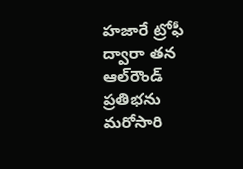హజారే ట్రోఫీ ద్వారా తన ఆల్‌రౌండ్ ప్రతిభను మరోసారి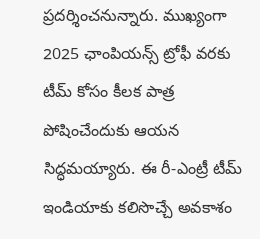ప్రదర్శించనున్నారు. ముఖ్యంగా 2025 ఛాంపియన్స్ ట్రోఫీ వరకు టీమ్ కోసం కీలక పాత్ర పోషించేందుకు ఆయన సిద్ధమయ్యారు. ఈ రీ-ఎంట్రీ టీమ్ ఇండియాకు క‌లిసొచ్చే అవకాశం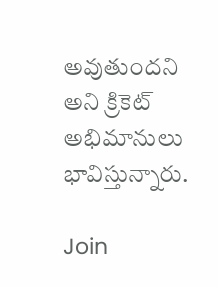అవుతుంద‌ని అని క్రికెట్ అభిమానులు భావిస్తున్నారు.

Join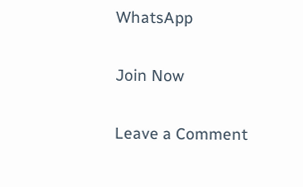WhatsApp

Join Now

Leave a Comment